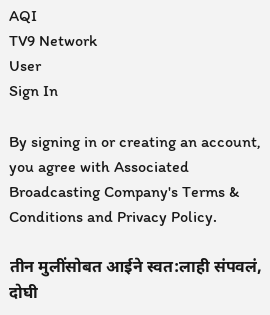AQI
TV9 Network
User
Sign In

By signing in or creating an account, you agree with Associated Broadcasting Company's Terms & Conditions and Privacy Policy.

तीन मुलींसोबत आईने स्वत:लाही संपवलं, दोघी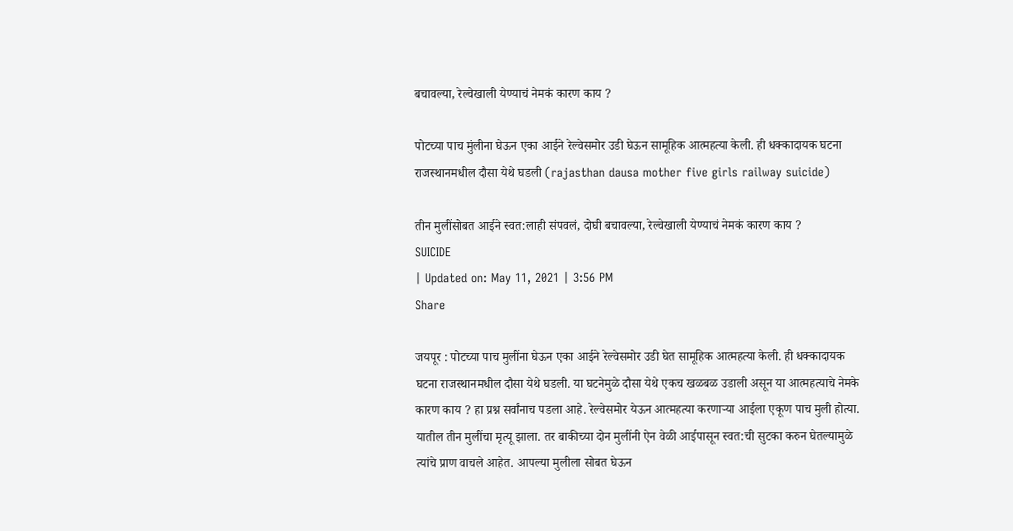बचावल्या, रेल्वेखाली येण्याचं नेमकं कारण काय ?

पोटच्या पाच मुंलीना घेऊन एका आईने रेल्वेसमोर उडी घेऊन सामूहिक आत्महत्या केली. ही धक्कादायक घटना राजस्थानमधील दौसा येथे घडली (rajasthan dausa mother five girls railway suicide)

तीन मुलींसोबत आईने स्वत:लाही संपवलं, दोघी बचावल्या, रेल्वेखाली येण्याचं नेमकं कारण काय ?
SUICIDE
| Updated on: May 11, 2021 | 3:56 PM
Share

जयपूर : पोटच्या पाच मुलींना घेऊन एका आईने रेल्वेसमोर उडी घेत सामूहिक आत्महत्या केली. ही धक्कादायक घटना राजस्थानमधील दौसा येथे घडली. या घटनेमुळे दौसा येथे एकच खळबळ उडाली असून या आत्महत्याचे नेमके कारण काय ? हा प्रश्न सर्वांनाच पडला आहे. रेल्वेसमोर येऊन आत्महत्या करणाऱ्या आईला एकूण पाच मुली होत्या. यातील तीन मुलींचा मृत्यू झाला. तर बाकीच्या दोन मुलींनी ऐन वेळी आईपासून स्वत:ची सुटका करुन घेतल्यामुळे त्यांचे प्राण वाचले आहेत. आपल्या मुलीला सोबत घेऊन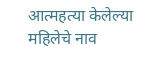आत्महत्या केलेल्या महिलेचे नाव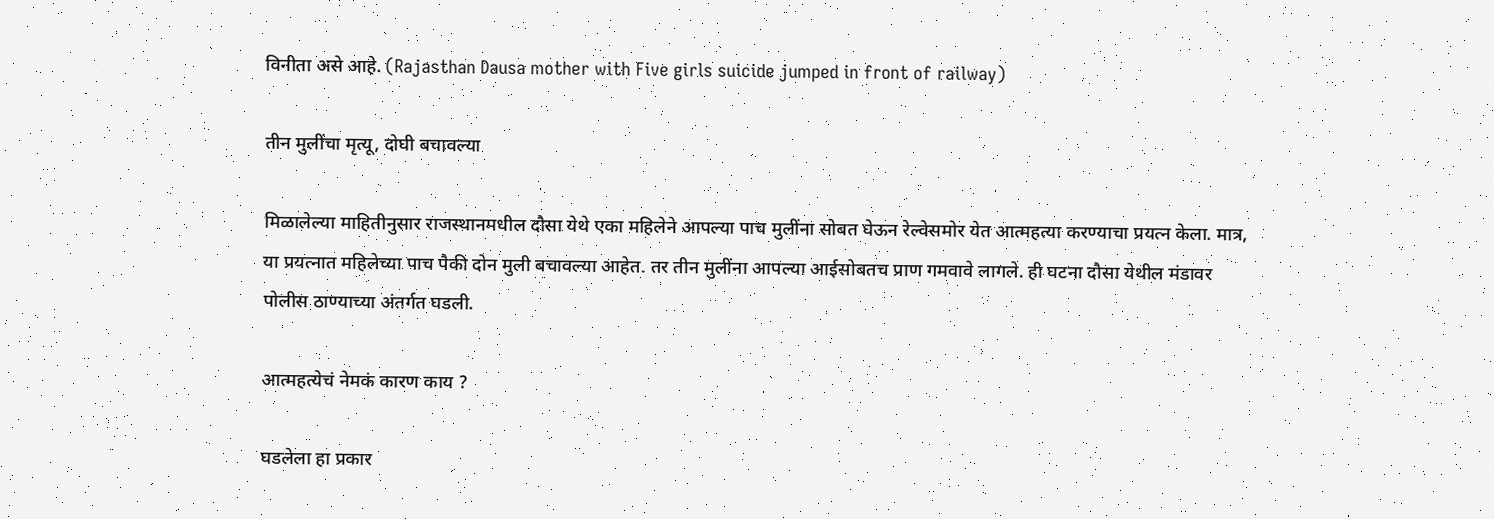विनीता असे आहे. (Rajasthan Dausa mother with Five girls suicide jumped in front of railway)

तीन मुलींचा मृत्यू, दोघी बचावल्या

मिळालेल्या माहितीनुसार राजस्थानमधील दौसा येथे एका महिलेने आपल्या पाच मुलींना सोबत घेऊन रेल्वेसमोर येत आत्महत्या करण्याचा प्रयत्न केला. मात्र, या प्रयत्नात महिलेच्या पाच पैकी दोन मुली बचावल्या आहेत. तर तीन मुलींना आपल्या आईसोबतच प्राण गमवावे लागले. ही घटना दौसा येथील मंडावर पोलीस ठाण्याच्या अंतर्गत घडली.

आत्महत्येचं नेमकं कारण काय ?

घडलेला हा प्रकार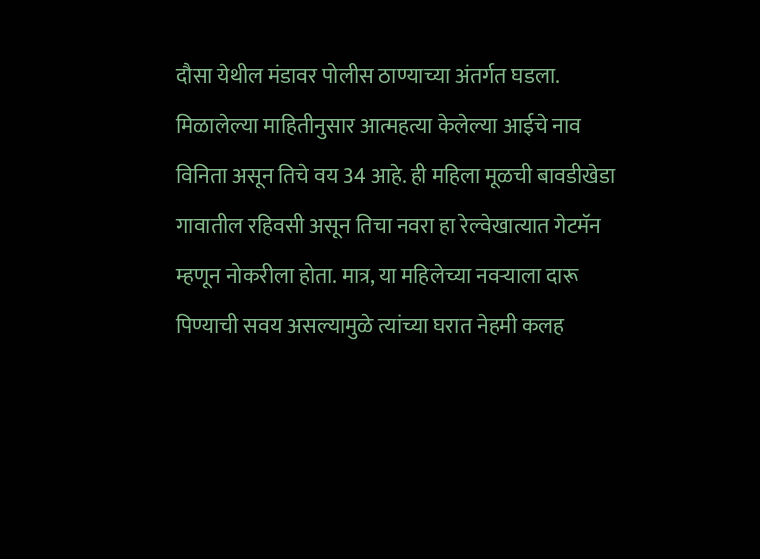दौसा येथील मंडावर पोलीस ठाण्याच्या अंतर्गत घडला. मिळालेल्या माहितीनुसार आत्महत्या केलेल्या आईचे नाव विनिता असून तिचे वय 34 आहे. ही महिला मूळची बावडीखेडा गावातील रहिवसी असून तिचा नवरा हा रेल्वेखात्यात गेटमॅन म्हणून नोकरीला होता. मात्र, या महिलेच्या नवऱ्याला दारू पिण्याची सवय असल्यामुळे त्यांच्या घरात नेहमी कलह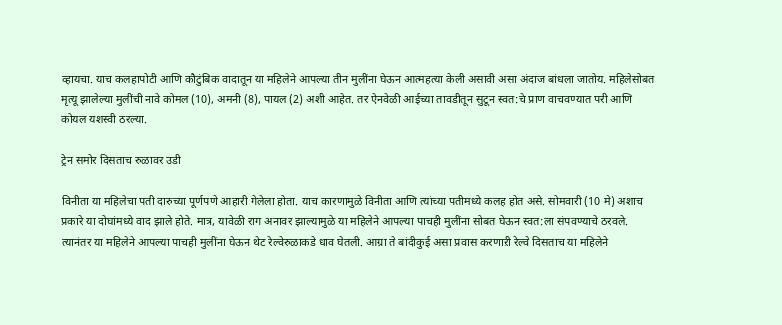व्हायचा. याच कलहापोटी आणि कौटुंबिक वादातून या महिलेने आपल्या तीन मुलींना घेऊन आत्महत्या केली असावी असा अंदाज बांधला जातोय. महिलेसोबत मृत्यू झालेल्या मुलींची नावे कोमल (10), अमनी (8), पायल (2) अशी आहेत. तर ऐनवेळी आईच्या तावडीतून सुटून स्वत:चे प्राण वाचवण्यात परी आणि कोयल यशस्वी ठरल्या.

ट्रेन समोर दिसताच रुळावर उडी

विनीता या महिलेचा पती दारुच्या पूर्णपणे आहारी गेलेला होता. याच कारणामुळे विनीता आणि त्यांच्या पतीमध्ये कलह होत असे. सोमवारी (10 मे) अशाच प्रकारे या दोघांमध्ये वाद झाले होते. मात्र, यावेळी राग अनावर झाल्यामुळे या महिलेने आपल्या पाचही मुलींना सोबत घेऊन स्वत:ला संपवण्याचे ठरवले. त्यानंतर या महिलेने आपल्या पाचही मुलींना घेऊन थेट रेल्वेरुळाकडे धाव घेतली. आग्रा ते बांदीकुई असा प्रवास करणाऱी रेल्वे दिसताच या महिलेने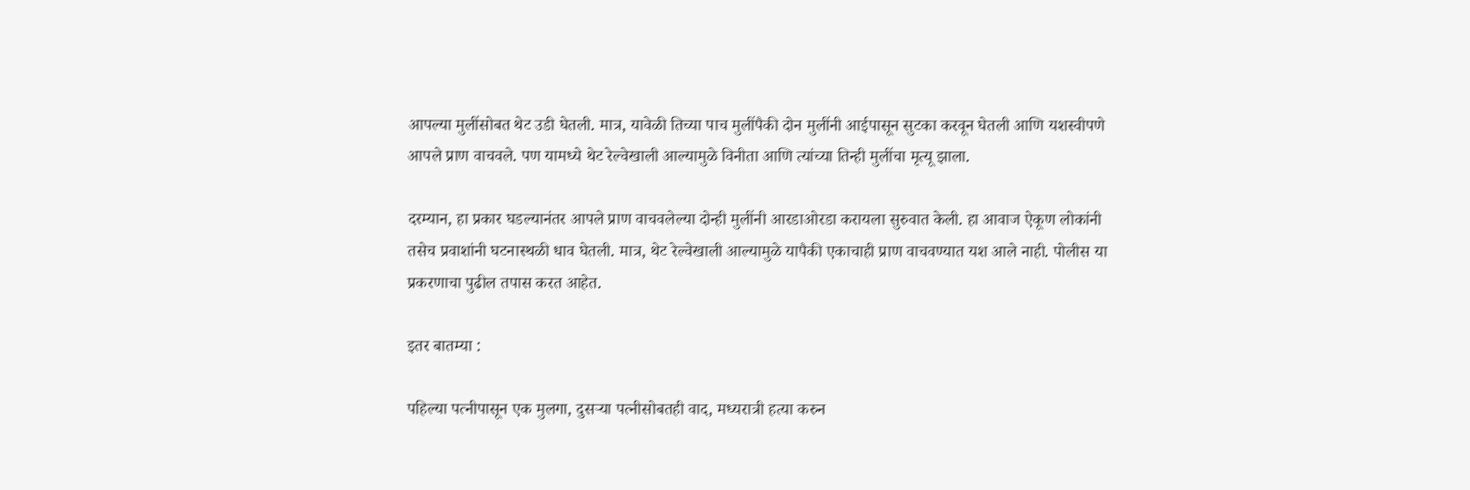आपल्या मुलींसोबत थेट उडी घेतली. मात्र, यावेळी तिच्या पाच मुलींपैकी दोन मुलींनी आईपासून सुटका करवून घेतली आणि यशस्वीपणे आपले प्राण वाचवले. पण यामध्ये थेट रेल्वेखाली आल्यामुळे विनीता आणि त्यांच्या तिन्ही मुलींचा मृत्यू झाला.

दरम्यान, हा प्रकार घडल्यानंतर आपले प्राण वाचवलेल्या दोन्ही मुलींनी आरडाओरडा करायला सुरुवात केली. हा आवाज ऐकूण लोकांनी तसेच प्रवाशांनी घटनास्थळी धाव घेतली. मात्र, थेट रेल्वेखाली आल्यामुळे यापैकी एकाचाही प्राण वाचवण्यात यश आले नाही. पोलीस या प्रकरणाचा पुढील तपास करत आहेत.

इतर बातम्या :

पहिल्या पत्नीपासून एक मुलगा, दुसऱ्या पत्नीसोबतही वाद, मध्यरात्री हत्या करुन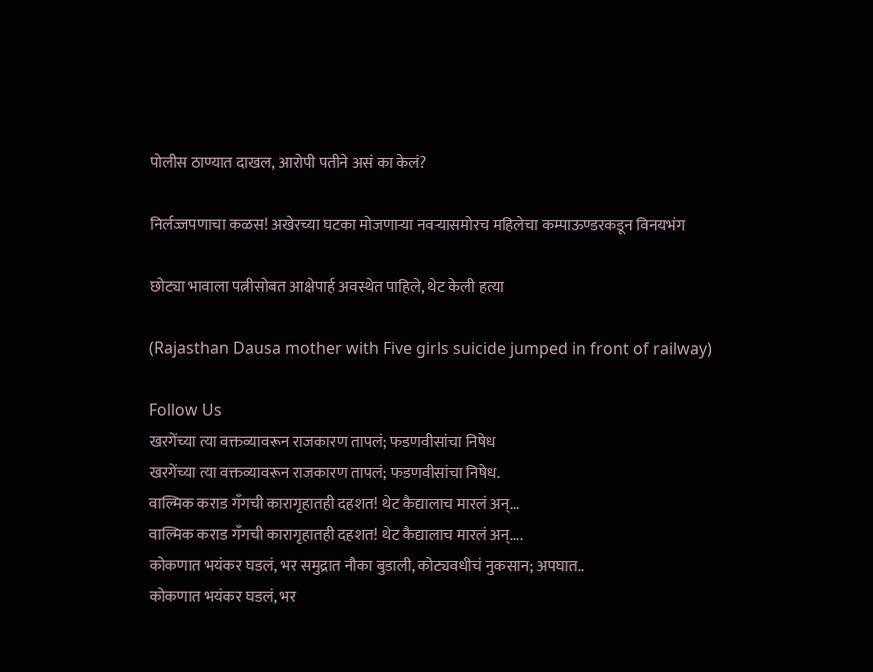पोलीस ठाण्यात दाखल, आरोपी पतीने असं का केलं?

निर्लज्जपणाचा कळस! अखेरच्या घटका मोजणाऱ्या नवऱ्यासमोरच महिलेचा कम्पाऊण्डरकडून विनयभंग

छोट्या भावाला पत्नीसोबत आक्षेपार्ह अवस्थेत पाहिले, थेट केली हत्या

(Rajasthan Dausa mother with Five girls suicide jumped in front of railway)

Follow Us
खरगेंच्या त्या वक्तव्यावरून राजकारण तापलं; फडणवीसांचा निषेध
खरगेंच्या त्या वक्तव्यावरून राजकारण तापलं; फडणवीसांचा निषेध.
वाल्मिक कराड गँगची कारागृहातही दहशत! थेट कैद्यालाच मारलं अन्...
वाल्मिक कराड गँगची कारागृहातही दहशत! थेट कैद्यालाच मारलं अन्....
कोकणात भयंकर घडलं, भर समुद्रात नौका बुडाली, कोट्यवधीचं नुकसान; अपघात..
कोकणात भयंकर घडलं, भर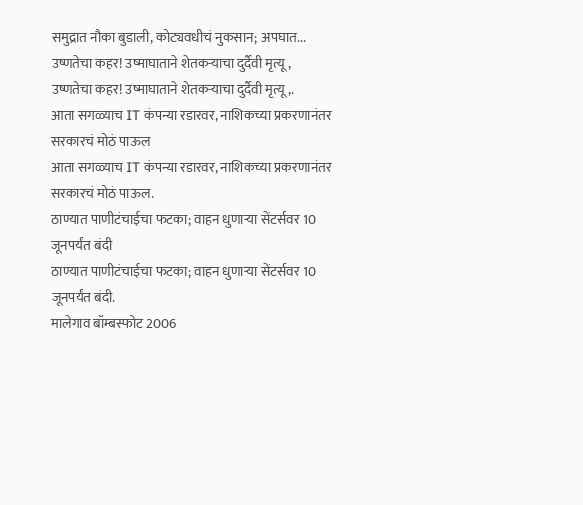समुद्रात नौका बुडाली, कोट्यवधीचं नुकसान; अपघात...
उष्णतेचा कहर! उष्माघाताने शेतकऱ्याचा दुर्दैवी मृत्यू,
उष्णतेचा कहर! उष्माघाताने शेतकऱ्याचा दुर्दैवी मृत्यू,.
आता सगळ्याच IT कंपन्या रडारवर, नाशिकच्या प्रकरणानंतर सरकारचं मोठं पाऊल
आता सगळ्याच IT कंपन्या रडारवर, नाशिकच्या प्रकरणानंतर सरकारचं मोठं पाऊल.
ठाण्यात पाणीटंचाईचा फटका; वाहन धुणाऱ्या सेंटर्सवर 10 जूनपर्यंत बंदी
ठाण्यात पाणीटंचाईचा फटका; वाहन धुणाऱ्या सेंटर्सवर 10 जूनपर्यंत बंदी.
मालेगाव बॉम्बस्फोट 2006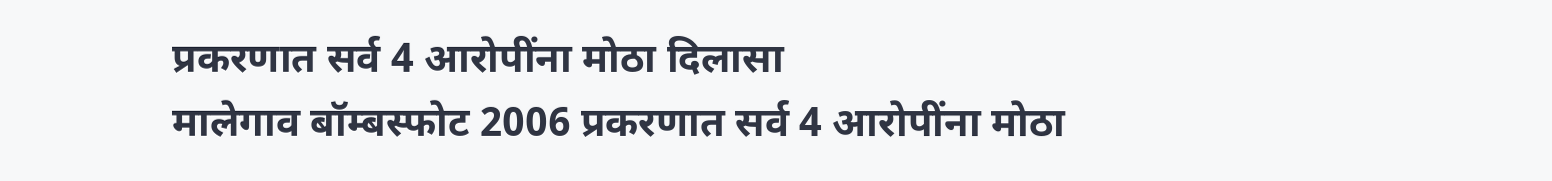प्रकरणात सर्व 4 आरोपींना मोठा दिलासा
मालेगाव बॉम्बस्फोट 2006 प्रकरणात सर्व 4 आरोपींना मोठा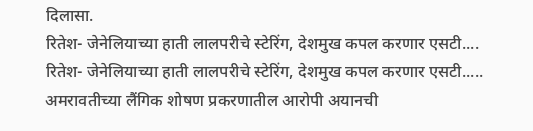दिलासा.
रितेश- जेनेलियाच्या हाती लालपरीचे स्टेरिंग, देशमुख कपल करणार एसटी....
रितेश- जेनेलियाच्या हाती लालपरीचे स्टेरिंग, देशमुख कपल करणार एसटी.....
अमरावतीच्या लैंगिक शोषण प्रकरणातील आरोपी अयानची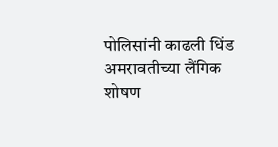पोलिसांनी काढली धिंड
अमरावतीच्या लैंगिक शोषण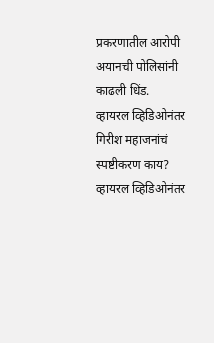प्रकरणातील आरोपी अयानची पोलिसांनी काढली धिंड.
व्हायरल व्हिडिओनंतर गिरीश महाजनांचं स्पष्टीकरण काय?
व्हायरल व्हिडिओनंतर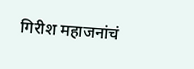गिरीश महाजनांचं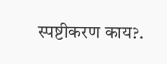स्पष्टीकरण काय?.